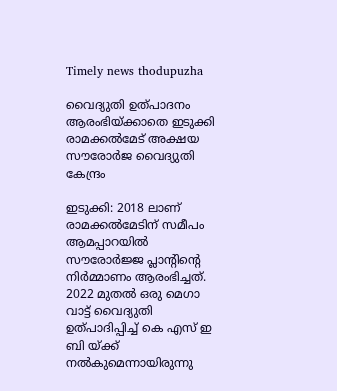Timely news thodupuzha

വൈദ്യുതി ഉത്പാദനം ആരംഭിയ്ക്കാതെ ഇടുക്കി രാമക്കൽമേട് അക്ഷയ സൗരോർജ വൈദ്യുതി കേന്ദ്രം

ഇടുക്കി: 2018 ലാണ് രാമക്കൽമേടിന് സമീപം ആമപ്പാറയിൽ സൗരോർജ്ജ പ്ലാന്റിന്റെ നിർമ്മാണം ആരംഭിച്ചത്. 2022 മുതൽ ഒരു മെഗാ വാട്ട് വൈദ്യുതി ഉത്പാദിപ്പിച്ച് കെ എസ് ഇ ബി യ്ക്ക് നൽകുമെന്നായിരുന്നു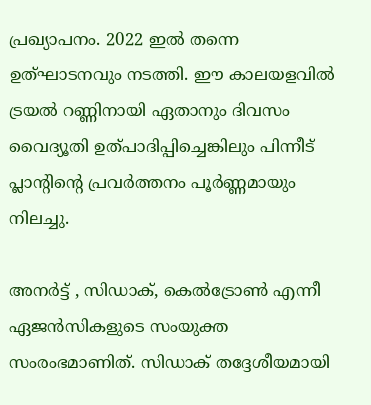പ്രഖ്യാപനം. 2022 ഇൽ തന്നെ ഉത്ഘാടനവും നടത്തി. ഈ കാലയളവിൽ ട്രയൽ റണ്ണിനായി ഏതാനും ദിവസം വൈദ്യൂതി ഉത്പാദിപ്പിച്ചെങ്കിലും പിന്നീട് പ്ലാന്റിന്റെ പ്രവർത്തനം പൂർണ്ണമായും നിലച്ചു.

അനർട്ട് , സിഡാക്, കെൽട്രോൺ എന്നീ ഏജൻസികളുടെ സംയുക്ത സംരംഭമാണിത്. സിഡാക് തദ്ദേശീയമായി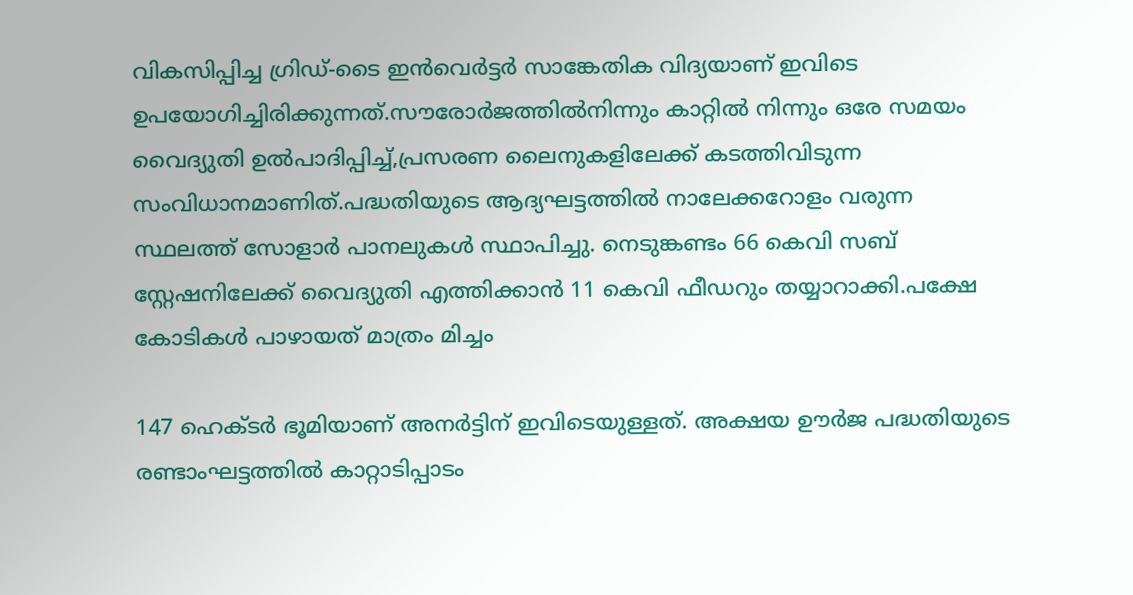വികസിപ്പിച്ച ഗ്രിഡ്-ടൈ ഇൻവെർട്ടർ സാങ്കേതിക വിദ്യയാണ് ഇവിടെ ഉപയോഗിച്ചിരിക്കുന്നത്.സൗരോർജത്തിൽനിന്നും കാറ്റിൽ നിന്നും ഒരേ സമയം വൈദ്യുതി ഉൽപാദിപ്പിച്ച്,പ്രസരണ ലൈനുകളിലേക്ക് കടത്തിവിടുന്ന സംവിധാനമാണിത്.പദ്ധതിയുടെ ആദ്യഘട്ടത്തിൽ നാലേക്കറോളം വരുന്ന സ്ഥലത്ത് സോളാർ പാനലുകൾ സ്ഥാപിച്ചു. നെടുങ്കണ്ടം 66 കെവി സബ് സ്റ്റേഷനിലേക്ക് വൈദ്യുതി എത്തിക്കാൻ 11 കെവി ഫീഡറും തയ്യാറാക്കി.പക്ഷേ കോടികൾ പാഴായത് മാത്രം മിച്ചം

147 ഹെക്ടർ ഭൂമിയാണ് അനർട്ടിന് ഇവിടെയുള്ളത്. അക്ഷയ ഊർജ പദ്ധതിയുടെ രണ്ടാംഘട്ടത്തിൽ കാറ്റാടിപ്പാടം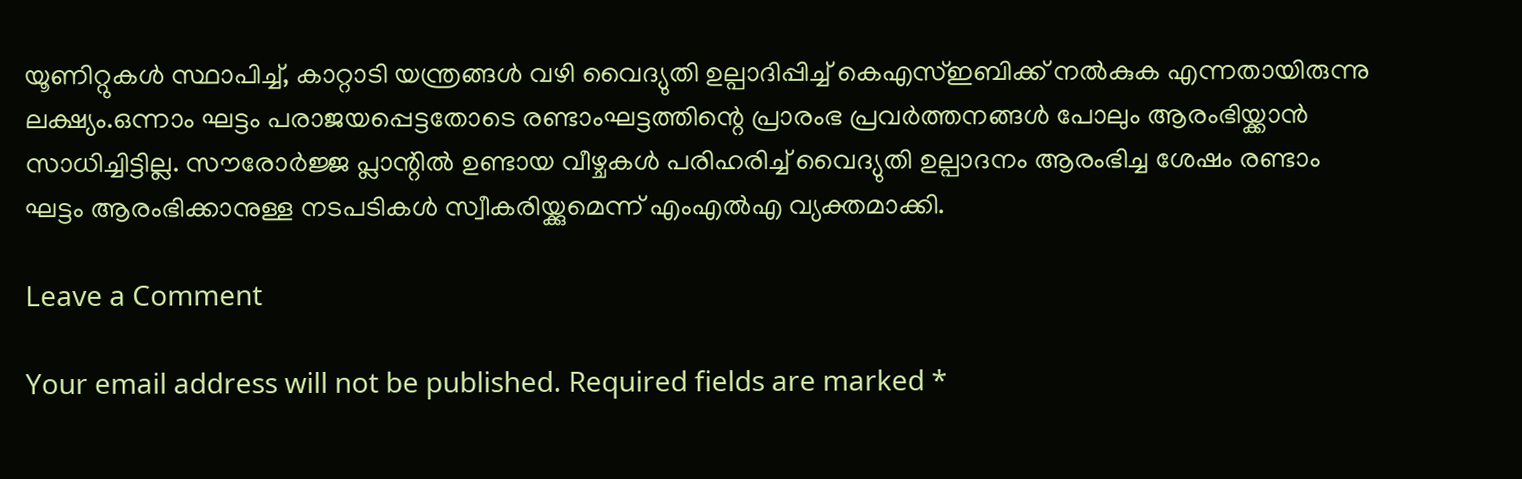യൂണിറ്റുകൾ സ്ഥാപിച്ച്, കാറ്റാടി യന്ത്രങ്ങൾ വഴി വൈദ്യുതി ഉല്പാദിപ്പിച്ച് കെഎസ്ഇബിക്ക് നൽകുക എന്നതായിരുന്നു ലക്ഷ്യം.ഒന്നാം ഘട്ടം പരാജയപ്പെട്ടതോടെ രണ്ടാംഘട്ടത്തിന്റെ പ്രാരംഭ പ്രവർത്തനങ്ങൾ പോലും ആരംഭിയ്ക്കാൻ സാധിച്ചിട്ടില്ല. സൗരോർജ്ജ പ്ലാന്റിൽ ഉണ്ടായ വീഴ്ചകൾ പരിഹരിച്ച് വൈദ്യുതി ഉല്പാദനം ആരംഭിച്ച ശേഷം രണ്ടാം ഘട്ടം ആരംഭിക്കാനുള്ള നടപടികൾ സ്വീകരിയ്ക്കുമെന്ന് എംഎൽഎ വ്യക്തമാക്കി.

Leave a Comment

Your email address will not be published. Required fields are marked *